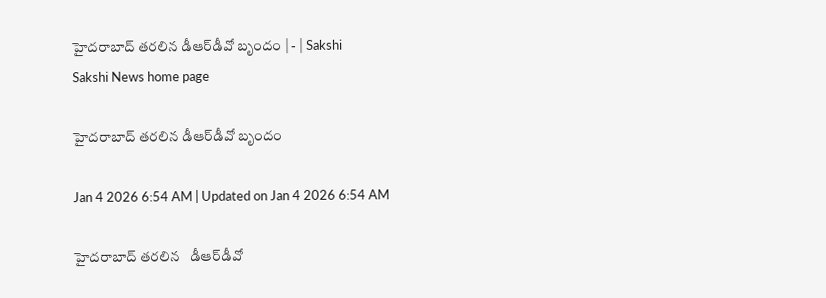హైదరాబాద్‌ తరలిన డీఆర్‌డీవో బృందం | - | Sakshi
Sakshi News home page

హైదరాబాద్‌ తరలిన డీఆర్‌డీవో బృందం

Jan 4 2026 6:54 AM | Updated on Jan 4 2026 6:54 AM

హైదరాబాద్‌ తరలిన   డీఆర్‌డీవో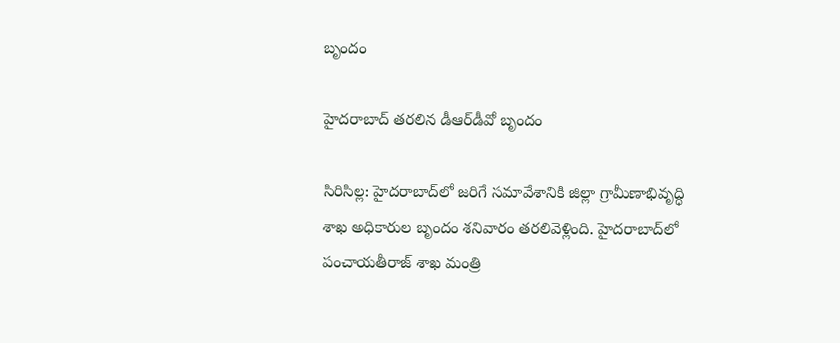బృందం

హైదరాబాద్‌ తరలిన డీఆర్‌డీవో బృందం

సిరిసిల్ల: హైదరాబాద్‌లో జరిగే సమావేశానికి జిల్లా గ్రామీణాభివృద్ధి శాఖ అధికారుల బృందం శనివారం తరలివెళ్లింది. హైదరాబాద్‌లో పంచాయతీరాజ్‌ శాఖ మంత్రి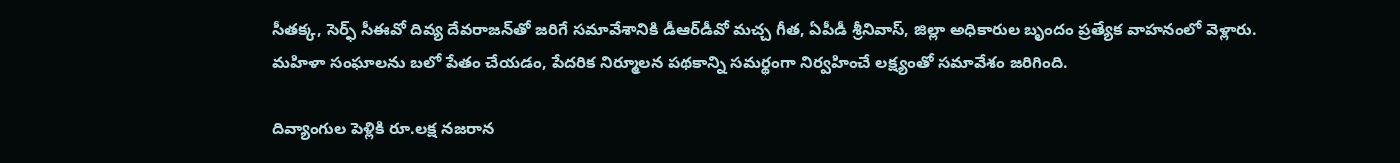సీతక్క, సెర్ఫ్‌ సీఈవో దివ్య దేవరాజన్‌తో జరిగే సమావేశానికి డీఆర్‌డీవో మచ్చ గీత, ఏపీడీ శ్రీనివాస్‌, జిల్లా అధికారుల బృందం ప్రత్యేక వాహనంలో వెళ్లారు. మహిళా సంఘాలను బలో పేతం చేయడం, పేదరిక నిర్మూలన పథకాన్ని సమర్థంగా నిర్వహించే లక్ష్యంతో సమావేశం జరిగింది.

దివ్యాంగుల పెళ్లికి రూ.లక్ష నజరాన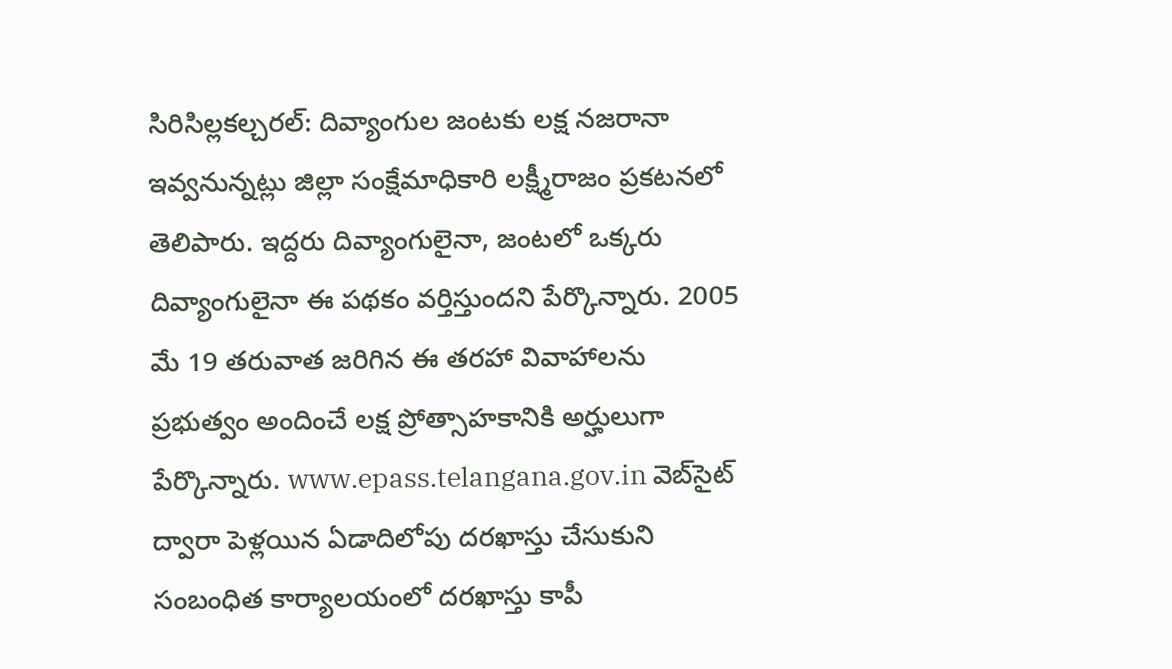సిరిసిల్లకల్చరల్‌: దివ్యాంగుల జంటకు లక్ష నజరానా ఇవ్వనున్నట్లు జిల్లా సంక్షేమాధికారి లక్ష్మీరాజం ప్రకటనలో తెలిపారు. ఇద్దరు దివ్యాంగులైనా, జంటలో ఒక్కరు దివ్యాంగులైనా ఈ పథకం వర్తిస్తుందని పేర్కొన్నారు. 2005 మే 19 తరువాత జరిగిన ఈ తరహా వివాహాలను ప్రభుత్వం అందించే లక్ష ప్రోత్సాహకానికి అర్హులుగా పేర్కొన్నారు. www.epass.telangana.gov.in వెబ్‌సైట్‌ ద్వారా పెళ్లయిన ఏడాదిలోపు దరఖాస్తు చేసుకుని సంబంధిత కార్యాలయంలో దరఖాస్తు కాపీ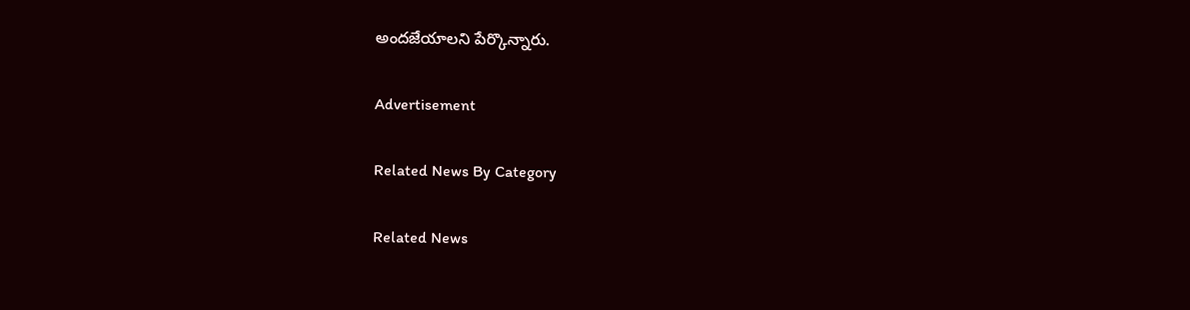అందజేయాలని పేర్కొన్నారు.

Advertisement

Related News By Category

Related News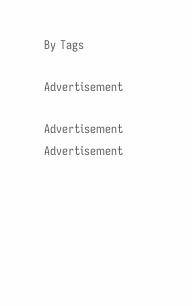By Tags

Advertisement

Advertisement
Advertisement